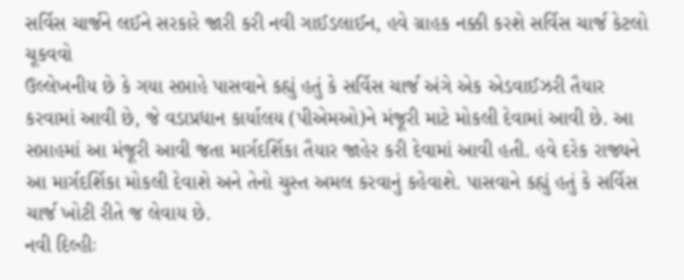સર્વિસ ચાર્જને લઈને સરકારે જારી કરી નવી ગાઈડલાઈન, હવે ગ્રાહક નક્કી કરશે સર્વિસ ચાર્જ કેટલો ચૂકવવો
ઉલ્લેખનીય છે કે ગયા સપ્તાહે પાસવાને કહ્યું હતું કે સર્વિસ ચાર્જ અંગે એક એડવાઈઝરી તૈયાર કરવામાં આવી છે, જે વડાપ્રધાન કાર્યાલય (પીએમઓ)ને મંજૂરી માટે મોકલી દેવામાં આવી છે. આ સપ્તાહમાં આ મંજૂરી આવી જતા માર્ગદર્શિકા તૈયાર જાહેર કરી દેવામાં આવી હતી. હવે દરેક રાજ્યને આ માર્ગદર્શિકા મોકલી દેવાશે અને તેનો ચુસ્ત અમલ કરવાનું કહેવાશે. પાસવાને કહ્યું હતું કે સર્વિસ ચાર્જ ખોટી રીતે જ લેવાય છે.
નવી દિલ્હીઃ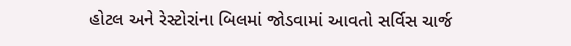હોટલ અને રેસ્ટોરાંના બિલમાં જોડવામાં આવતો સર્વિસ ચાર્જ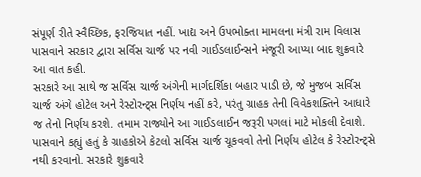સંપૂર્ણ રીતે સ્વૈચ્છિક, ફરજિયાત નહીં. ખાદ્ય અને ઉપભોક્તા મામલના મંત્રી રામ વિલાસ પાસવાને સરકાર દ્વારા સર્વિસ ચાર્જ પર નવી ગાઈડલાઈન્સને મંજૂરી આપ્યા બાદ શુક્રવારે આ વાત કહી.
સરકારે આ સાથે જ સર્વિસ ચાર્જ અંગેની માર્ગદર્શિકા બહાર પાડી છે, જે મુજબ સર્વિસ ચાર્જ અંગે હોટેલ અને રેસ્ટોરન્ટ્સ નિર્ણય નહીં કરે, પરંતુ ગ્રાહક તેની વિવેકશક્તિને આધારે જ તેનો નિર્ણય કરશે. તમામ રાજ્યોને આ ગાઈડલાઈન જરૂરી પગલાં માટે મોકલી દેવાશે.
પાસવાને કહ્યું હતું કે ગ્રાહકોએ કેટલો સર્વિસ ચાર્જ ચૂકવવો તેનો નિર્ણય હોટેલ કે રેસ્ટોરન્ટ્સે નથી કરવાનો. સરકારે શુક્રવારે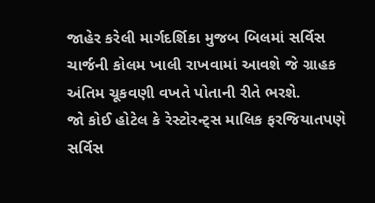જાહેર કરેલી માર્ગદર્શિકા મુજબ બિલમાં સર્વિસ ચાર્જની કોલમ ખાલી રાખવામાં આવશે જે ગ્રાહક અંતિમ ચૂકવણી વખતે પોતાની રીતે ભરશે.
જો કોઈ હોટેલ કે રેસ્ટોરન્ટ્સ માલિક ફરજિયાતપણે સર્વિસ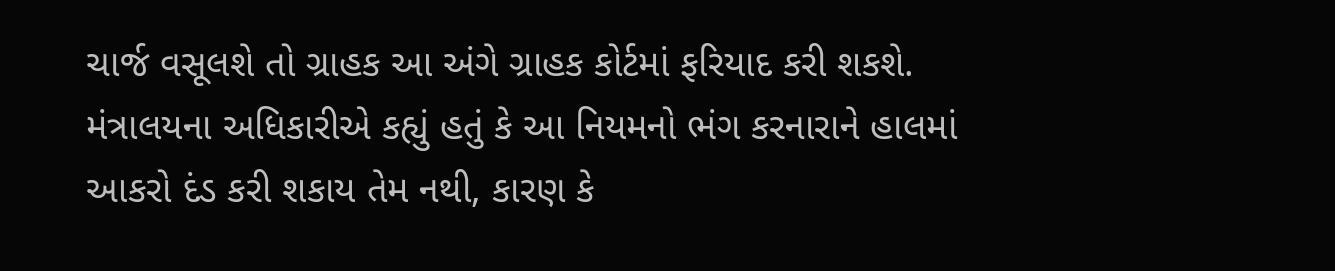ચાર્જ વસૂલશે તો ગ્રાહક આ અંગે ગ્રાહક કોર્ટમાં ફરિયાદ કરી શકશે. મંત્રાલયના અધિકારીએ કહ્યું હતું કે આ નિયમનો ભંગ કરનારાને હાલમાં આકરો દંડ કરી શકાય તેમ નથી, કારણ કે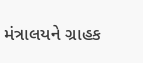મંત્રાલયને ગ્રાહક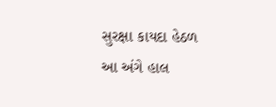સુરક્ષા કાયદા હેઠળ આ અંગે હાલ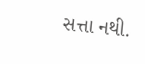સત્તા નથી.